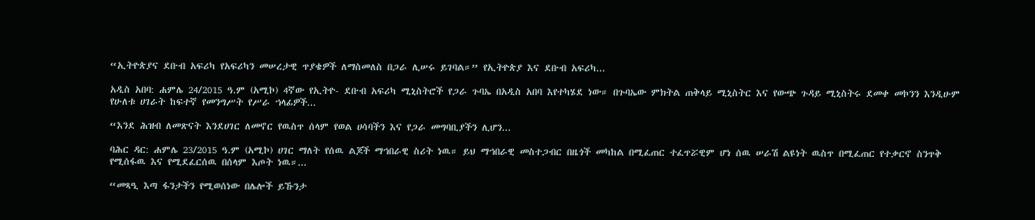“ኢትዮጵያና ደቡብ አፍሪካ የአፍሪካን መሠረታዊ ጥያቄዎች ለማስመለስ በጋራ ሊሠሩ ይገባል።” የኢትዮጵያ እና ደቡብ አፍሪካ...

አዲስ አበባ: ሐምሌ 24/2015 ዓ.ም (አሚኮ) 4ኛው የኢትዮ- ደቡብ አፍሪካ ሚኒስትሮች የጋራ ጉባኤ በአዲስ አበባ እየተካሄደ ነው። በጉባኤው ምክትል ጠቅላይ ሚኒስትር እና የውጭ ጉዳይ ሚኒስትሩ ደመቀ መኮንን እንዲሁም የሁለቱ ሀገራት ከፍተኛ የመንግሥት የሥራ ኀላፊዎች...

“እንደ ሕዝብ ለመጽናት እንደሀገር ለመኖር የዉስጥ ሰላም የወል ሀሳባችን እና የጋራ መግባቢያችን ሊሆን...

ባሕር ዳር: ሐምሌ 23/2015 ዓ.ም (አሚኮ) ሀገር ማለት የሰዉ ልጆች ማኀበራዊ ስሪት ነዉ። ይህ ማኀበራዊ መስተጋብር በዜጎች መካከል በሚፈጠር ተፈጥሯዊም ሆነ ሰዉ ሠራሽ ልዩነት ዉስጥ በሚፈጠር የተቃርኖ ስንጥቅ የሚሰፋዉ እና የሚደፈርሰዉ በሰላም እጦት ነዉ።...

“መጻዒ እጣ ፋንታችን የሚወሰነው በሌሎች ይኹንታ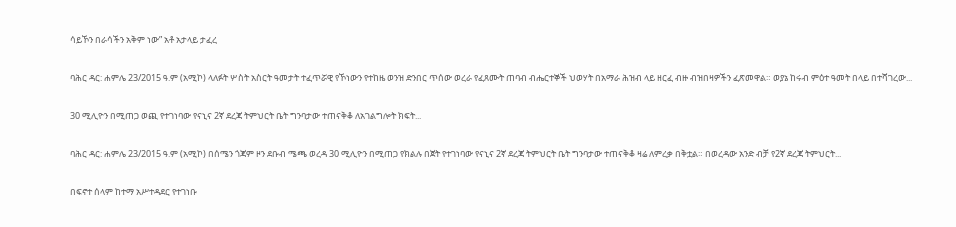ሳይኾን በራሳችን አቅም ነው” አቶ አታላይ ታፈረ

ባሕር ዳር: ሐምሌ 23/2015 ዓ.ም (አሚኮ) ላለፉት ሦስት አስርት ዓመታት ተፈጥሯዊ የኾነውን የተከዜ ወንዝ ድንበር ጥሰው ወረራ የፈጸሙት ጠባብ ብሔርተኞች ህወሃት በአማራ ሕዝብ ላይ ዘርፈ ብዙ ብዝበዛዎችን ፈጽመዋል። ወያኔ ከሩብ ምዕተ ዓመት በላይ በተሻገረው...

30 ሚሊዮን በሚጠጋ ወጪ የተገነባው የናኒና 2ኛ ደረጃ ትምህርት ቤት ግንባታው ተጠናቅቆ ለአገልግሎት ክፍት...

ባሕር ዳር: ሐምሌ 23/2015 ዓ.ም (አሚኮ) በሰሜን ጎጃም ዞን ደቡብ ሜጫ ወረዳ 30 ሚሊዮን በሚጠጋ የክልሉ በጀት የተገነባው የናኒና 2ኛ ደረጃ ትምህርት ቤት ግንባታው ተጠናቅቆ ዛሬ ለምረቃ በቅቷል። በወረዳው አንድ ብቻ የ2ኛ ደረጃ ትምህርት...

በፍኖተ ሰላም ከተማ አሥተዳደር የተገነቡ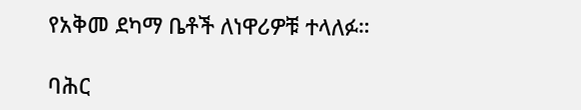የአቅመ ደካማ ቤቶች ለነዋሪዎቹ ተላለፉ።

ባሕር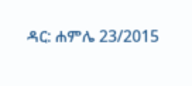ዳር: ሐምሌ 23/2015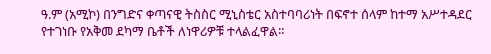ዓ.ም (አሚኮ) በንግድና ቀጣናዊ ትስስር ሚኒስቴር አስተባባሪነት በፍኖተ ሰላም ከተማ አሥተዳደር የተገነቡ የአቅመ ደካማ ቤቶች ለነዋሪዎቹ ተላልፈዋል።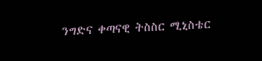ንግድና ቀጣናዊ ትስስር ሚኒስቴር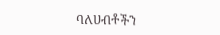ባለሀብቶችን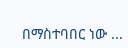በማስተባበር ነው ...